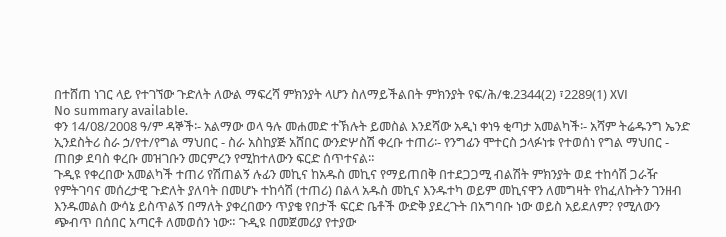በተሸጠ ነገር ላይ የተገኘው ጉድለት ለውል ማፍረሻ ምክንያት ላሆን ስለማይችልበት ምክንያት የፍ/ሕ/ቁ.2344(2) ፣2289(1) XVI
No summary available.
ቀን 14/08/2008 ዓ/ም ዳኞች፡- አልማው ወላ ዓሉ መሐመድ ተኽሉት ይመስል እንደሻው አዲነ ቀነዓ ቂጣታ አመልካች፡- አሻም ትሬዱንግ ኤንድ ኢንደስትሪ ስራ ኃ/የተ/የግል ማህበር - ስራ አስከያጅ አሸበር ውንድሦስሽ ቀረቡ ተጠሪ፡- የንግፊን ሞተርስ ኃላፉነቱ የተወሰነ የግል ማህበር - ጠበቃ ደባስ ቀረቡ መዝገቡን መርምረን የሚከተለውን ፍርድ ሰጥተናል።
ጉዲዩ የቀረበው አመልካች ተጠሪ የሽጠልኝ ሉፊን መኪና ከአዱስ መኪና የማይጠበቅ በተደጋጋሚ ብልሽት ምክንያት ወደ ተከሳሽ ጋራዥ የምትገባና መሰረታዊ ጉድለት ያለባት በመሆኑ ተከሳሽ (ተጠሪ) በልላ አዱስ መኪና እንዱተካ ወይም መኪናዋን ለመግዛት የከፈለኩትን ገንዘብ እንዱመልስ ውሳኔ ይስጥልኝ በማለት ያቀረበውን ጥያቄ የበታች ፍርድ ቤቶች ውድቅ ያደረጉት በአግባቡ ነው ወይስ አይደለም? የሚለውን ጭብጥ በሰበር አጣርቶ ለመወሰን ነው። ጉዲዩ በመጀመሪያ የተያው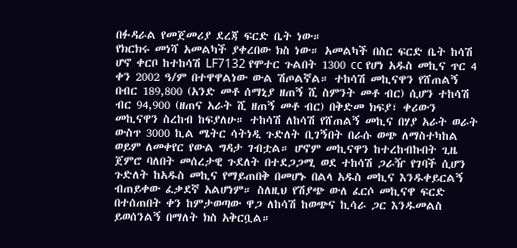በፉዳራል የመጀመሪያ ደረጃ ፍርድ ቤት ነው።
የክርክሩ መነሻ አመልካች ያቀረበው ክስ ነው። አመልካች በስር ፍርድ ቤት ከሳሽ ሆኖ ቀርቦ ከተከሳሽ LF7132 የሞተር ጉልበት 1300 cc የሆነ አዱስ መኪና ጥር 4 ቀን 2002 ዓ/ም በተዋዋልነው ውል ሽጦልኛል። ተከሳሽ መኪናዋን የሸጠልኝ በብር 189,800 (አንድ መቶ ሰማኒያ ዘጠኝ ሺ ስምንት መቶ ብር) ሲሆን ተከሳሽ ብር 94,900 (ዘጠና አራት ሺ ዘጠኝ መቶ ብር) በቅድመ ክፍያ፣ ቀሪውን መኪናዋን ስረከብ ከፍያለሁ። ተከሳሽ ለከሳሽ የሸጠልኝ መኪና በሃያ አራት ወራት ውስጥ 3000 ኪል ሜትር ሳትነዲ ጉድለት ቢገኝበት በራሱ ወጭ ለማስተካከል ወይም ለመቀየር የውል ግዳታ ገብቷል። ሆኖም መኪናዋን ከተረከብኩበት ጊዜ ጀምሮ ባለበት መሰረታዊ ጉደለት በተደጋጋሚ ወደ ተከሳሽ ጋራዥ የገባች ሲሆን ጉድለት ከአዱስ መኪና የማይጠበቅ በመሆኑ በልላ አዱስ መኪና እንዱቀይርልኝ ብጠይቀው ፈቃደኛ አልሆነም። ስለዚህ የሽያጭ ውለ ፈርሶ መኪናዋ ፍርድ በተሰጠበት ቀን ከምታወጣው ዋጋ ለከሳሽ ከወጭና ኪሳራ ጋር እንዱመልስ ይወሰንልኝ በማለት ክስ አቅርቧል።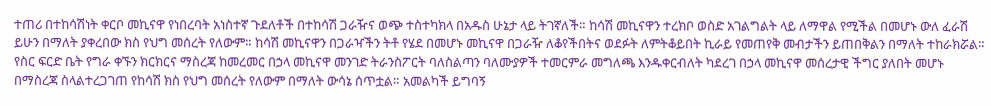ተጠሪ በተከሳሽነት ቀርቦ መኪናዋ የነበረባት አነስተኛ ጉደለቶች በተከሳሽ ጋራዥና ወጭ ተስተካክላ በአዱስ ሁኔታ ላይ ትገኛለች። ከሳሽ መኪናዋን ተረክቦ ወስድ አገልግልት ላይ ለማዋል የሚችል በመሆኑ ውለ ፈራሽ ይሁን በማለት ያቀረበው ክስ የህግ መሰረት የለውም። ከሳሽ መኪናዋን በጋራዣችን ትቶ የሄደ በመሆኑ መኪናዋ በጋራዥ ለቆየችበትና ወደፉት ለምትቆይበት ኪራይ የመጠየቅ መብታችን ይጠበቅልን በማለት ተከራክሯል። የስር ፍርድ ቤት የግራ ቀኙን ክርክርና ማስረጃ ከመረመር በኃላ መኪናዋ መንገድ ትራንስፖርት ባለስልጣን ባለሙያዎች ተመርምራ መግለጫ እንዱቀርብለት ካደረገ በኃላ መኪናዋ መሰረታዊ ችግር ያለበት መሆኑ በማስረጃ ስላልተረጋገጠ የከሳሽ ክስ የህግ መሰረት የለውም በማለት ውሳኔ ሰጥቷል። አመልካች ይግባኝ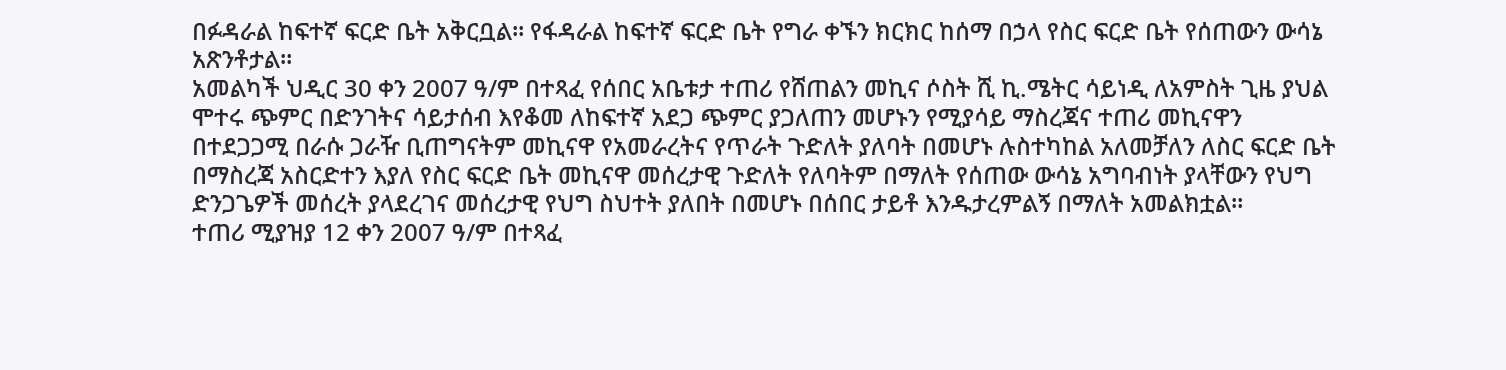በፉዳራል ከፍተኛ ፍርድ ቤት አቅርቧል። የፋዳራል ከፍተኛ ፍርድ ቤት የግራ ቀኙን ክርክር ከሰማ በኃላ የስር ፍርድ ቤት የሰጠውን ውሳኔ አጽንቶታል።
አመልካች ህዲር 30 ቀን 2007 ዓ/ም በተጻፈ የሰበር አቤቱታ ተጠሪ የሸጠልን መኪና ሶስት ሺ ኪ.ሜትር ሳይነዲ ለአምስት ጊዜ ያህል ሞተሩ ጭምር በድንገትና ሳይታሰብ እየቆመ ለከፍተኛ አደጋ ጭምር ያጋለጠን መሆኑን የሚያሳይ ማስረጃና ተጠሪ መኪናዋን በተደጋጋሚ በራሱ ጋራዥ ቢጠግናትም መኪናዋ የአመራረትና የጥራት ጉድለት ያለባት በመሆኑ ሉስተካከል አለመቻለን ለስር ፍርድ ቤት በማስረጃ አስርድተን እያለ የስር ፍርድ ቤት መኪናዋ መሰረታዊ ጉድለት የለባትም በማለት የሰጠው ውሳኔ አግባብነት ያላቸውን የህግ ድንጋጌዎች መሰረት ያላደረገና መሰረታዊ የህግ ስህተት ያለበት በመሆኑ በሰበር ታይቶ እንዱታረምልኝ በማለት አመልክቷል።
ተጠሪ ሚያዝያ 12 ቀን 2007 ዓ/ም በተጻፈ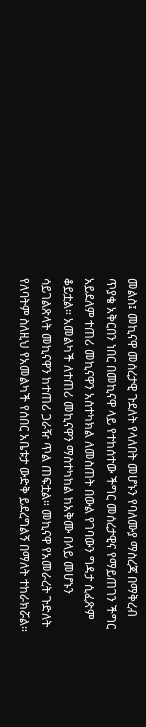መልስ፤ መኪናዋ መሰረታዊ ጉደለት የላለበት መሆኑን የባለሙያ ማስረጃ በማቅረብ ጥያቄ አቅርበን ነበር በመኪናዋ ላይ የተከሰተው ችግር መሰረታዊና የማይጠገን ችግር አይደለም ተጠሪ መኪናዋን አስተካክል ለመስጠት በውል የገባውን ግዳታ ሲፈጽም ቆይቷል። አመልካች ለተጠሪ መኪናዋን ማስተካከል ከአቅሙ በላይ መሆኑን ሳይገልጽላት መኪናዋን ከተጠሪ ጋራዥ ጥል ጠፍቷል። መኪናዋ የአመራረት ጉድለት የለባትም ስለዚህ የአመልካች የሰበር አቤቱታ ውድቅ ይደረግልኝ በማለት ተከራክሯል።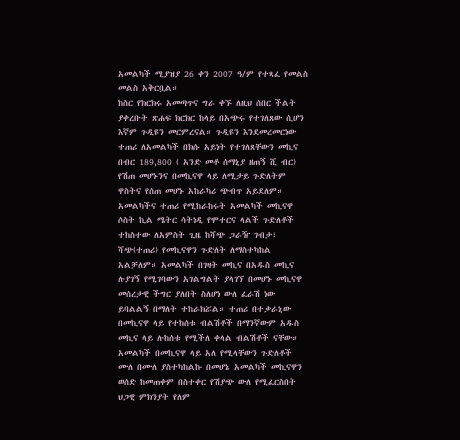አመልካች ሚያዝያ 26 ቀን 2007 ዓ/ም የተጻፈ የመልስ መልስ አቅርቧል።
ከስር የክርክሩ አመጣጥና ግራ ቀኙ ለዚህ ሰበር ችልት ያቀረቡት ጽሐፍ ክርክር ከላይ በአጭሩ የተገለጸው ሲሆን እኛም ጉዲዩን መርምረናል። ጉዲዩን እንደመረመርነው ተጠሪ ለአመልካች በክሱ አይነት የተገለጸቸውን መኪና በብር 189,800 ( አንድ መቶ ሰማኒያ ዘጠኝ ሺ ብር) የሽጠ መሆኑንና በመኪናዋ ላይ ለሚታይ ጉድለትም ዋስትና የሰጠ መሆኑ አከራካሪ ጭብጥ አይደለም። አመልካችና ተጠሪ የሚከራከሩት አመልካች መኪናዋ ሶስት ኪል ሜትር ሳትነዲ የሞተርና ላልች ጉድለቶች ተከስተው ለአምስት ጊዜ ከሻጭ ጋራዥ ገብታ፣ ሻጭ(ተጠሪ) የመኪናዋን ጉድለት ለማስተካከል አልቻለም። አመልካች በገዛት መኪና በአዱስ መኪና ሉያገኝ የሚገባውን አገልግልት ያላገኘ በመሆኑ መኪናዋ መሰረታዊ ችግር ያለበት ስለሆነ ውለ ፈራሽ ነው ይባልልኝ በማለት ተከራክሯል። ተጠሪ በተቃራኒው በመኪናዋ ላይ የተከሰቱ ብልሽቶች በማንኛውም አዱስ መኪና ላይ ሉከሰቱ የሚችለ ቀላል ብልሽቶች ናቸው። አመልካች በመኪናዋ ላይ አለ የሚላቸውን ጉድለቶች ሙለ በሙለ ያስተካከልኩ በመሆኔ አመልካች መኪናዋን ወሰድ ከመጠቀም በስተቀር የሽያጭ ውለ የሚፈርስበት ህጋዊ ምክንያት የለም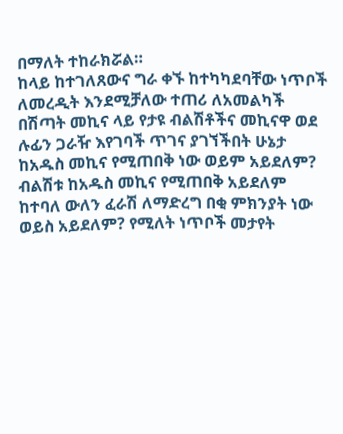በማለት ተከራክሯል።
ከላይ ከተገለጸውና ግራ ቀኙ ከተካካደባቸው ነጥቦች ለመረዲት እንደሚቻለው ተጠሪ ለአመልካች በሽጣት መኪና ላይ የታዩ ብልሽቶችና መኪናዋ ወደ ሉፊን ጋራዥ እየገባች ጥገና ያገኘችበት ሁኔታ ከአዱስ መኪና የሚጠበቅ ነው ወይም አይደለም? ብልሽቱ ከአዱስ መኪና የሚጠበቅ አይደለም ከተባለ ውለን ፈራሽ ለማድረግ በቂ ምክንያት ነው ወይስ አይደለም? የሚለት ነጥቦች መታየት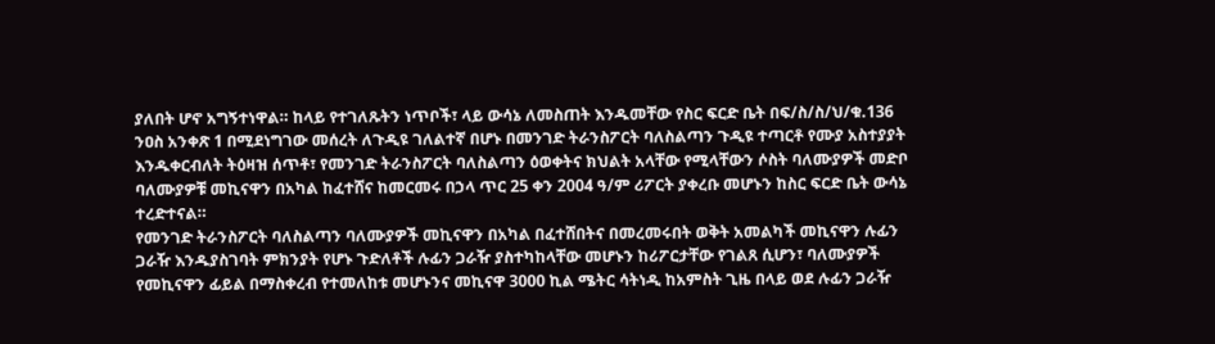ያለበት ሆኖ አግኝተነዋል። ከላይ የተገለጹትን ነጥቦች፣ ላይ ውሳኔ ለመስጠት እንዱመቸው የስር ፍርድ ቤት በፍ/ስ/ስ/ህ/ቁ.136 ንዐስ አንቀጽ 1 በሚደነግገው መሰረት ለጉዲዩ ገለልተኛ በሆኑ በመንገድ ትራንስፖርት ባለስልጣን ጉዲዩ ተጣርቶ የሙያ አስተያያት እንዱቀርብለት ትዕዛዝ ሰጥቶ፣ የመንገድ ትራንስፖርት ባለስልጣን ዕወቀትና ክህልት አላቸው የሚላቸውን ሶስት ባለሙያዎች መድቦ ባለሙያዎቹ መኪናዋን በአካል ከፈተሸና ከመርመሩ በኃላ ጥር 25 ቀን 2004 ዓ/ም ሪፖርት ያቀረቡ መሆኑን ከስር ፍርድ ቤት ውሳኔ ተረድተናል።
የመንገድ ትራንስፖርት ባለስልጣን ባለሙያዎች መኪናዋን በአካል በፈተሸበትና በመረመሩበት ወቅት አመልካች መኪናዋን ሉፊን ጋራዥ እንዱያስገባት ምክንያት የሆኑ ጉድለቶች ሉፊን ጋራዥ ያስተካከላቸው መሆኑን ከሪፖርታቸው የገልጸ ሲሆን፣ ባለሙያዎች የመኪናዋን ፊይል በማስቀረብ የተመለከቱ መሆኑንና መኪናዋ 3000 ኪል ሜትር ሳትነዲ ከአምስት ጊዜ በላይ ወደ ሉፊን ጋራዥ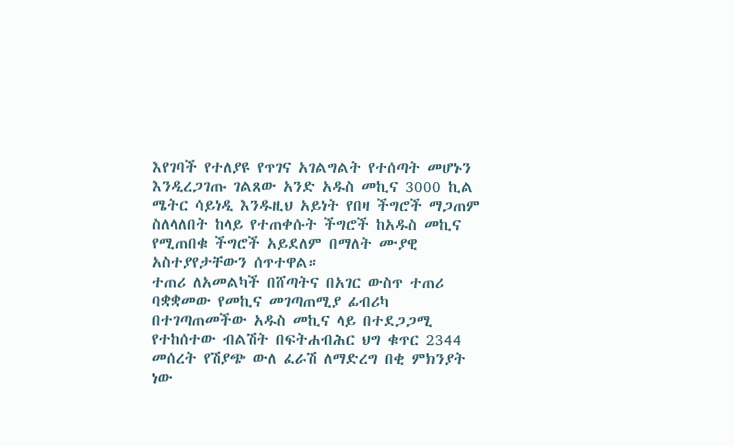እየገባች የተለያዩ የጥገና አገልግልት የተሰጣት መሆኑን እንዲረጋገጡ ገልጸው አንድ አዱስ መኪና 3000 ኪል ሜትር ሳይነዲ እንዱዚህ አይነት የበዛ ችግሮች ማጋጠም ስለላለበት ከላይ የተጠቀሱት ችግሮች ከአዱስ መኪና የሚጠበቁ ችግሮች አይደለም በማለት ሙያዊ አስተያየታቸውን ሰጥተዋል።
ተጠሪ ለአመልካች በሸጣትና በአገር ውስጥ ተጠሪ ባቋቋመው የመኪና መገጣጠሚያ ፊብሪካ በተገጣጠመችው አዱስ መኪና ላይ በተደጋጋሚ የተከሰተው ብልሽት በፍትሐብሕር ህግ ቁጥር 2344 መሰረት የሽያጭ ውለ ፈራሽ ለማድረግ በቂ ምክንያት ነው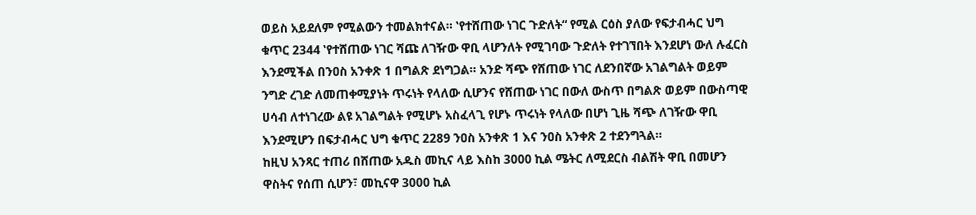ወይስ አይደለም የሚልውን ተመልክተናል። ‛የተሸጠው ነገር ጉድለት“ የሚል ርዕስ ያለው የፍታብሓር ህግ ቁጥር 2344 ‛የተሸጠው ነገር ሻጩ ለገዥው ዋቢ ላሆንለት የሚገባው ጉድለት የተገኘበት እንደሆነ ውለ ሉፈርስ እንደሚችል በንዐስ አንቀጽ 1 በግልጽ ደነግጋል። አንድ ሻጭ የሸጠው ነገር ለደንበኛው አገልግልት ወይም ንግድ ረገድ ለመጠቀሚያነት ጥሩነት የላለው ሲሆንና የሸጠው ነገር በውለ ውስጥ በግልጽ ወይም በውስጣዊ ሀሳብ ለተነገረው ልዩ አገልግልት የሚሆኑ አስፈላጊ የሆኑ ጥሩነት የላለው በሆነ ጊዜ ሻጭ ለገዥው ዋቢ እንደሚሆን በፍታብሓር ህግ ቁጥር 2289 ንዐስ አንቀጽ 1 እና ንዐስ አንቀጽ 2 ተደንግጓል።
ከዚህ አንጻር ተጠሪ በሸጠው አዱስ መኪና ላይ እስከ 3000 ኪል ሜትር ለሚደርስ ብልሽት ዋቢ በመሆን ዋስትና የሰጠ ሲሆን፣ መኪናዋ 3000 ኪል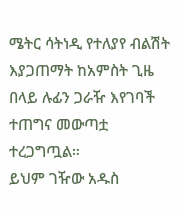ሜትር ሳትነዲ የተለያየ ብልሽት እያጋጠማት ከአምስት ጊዜ በላይ ሉፊን ጋራዥ እየገባች ተጠግና መውጣቷ ተረጋግጧል።
ይህም ገዥው አዱስ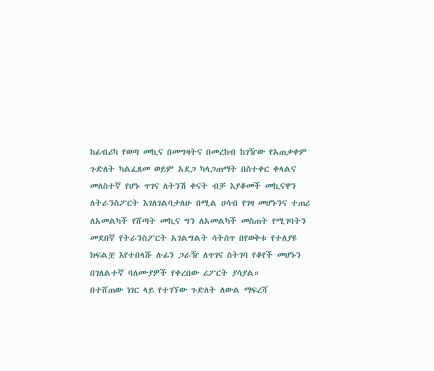ከፊብሪካ የወጣ መኪና በመግዛትና በመረከብ ከገዥው የአጠቃቀም ጉድለት ካልፈጸመ ወይም አደጋ ካላጋጠማት በስተቀር ቀላልና መለስተኛ የሆኑ ጥገና ለትንሽ ቀናት ብቻ እያቆመች መኪናዋን ለትራንስፖርት እገለገልባታለሁ በሚል ሀሳብ የገዛ መሆኑንና ተጠሪ ለአመልካች የሸጣት መኪና ግን ለአመልካች መስጠት የሚገባትን መደበኛ የትራንስፖርት አገልግልት ሳትሰጥ በየወቅቱ የተለያዩ ክፍልቿ እየተበላሹ ሉፊን ጋራዥ ለጥገና ስትገባ የቆየች መሆኑን በገለልተኛ ባለሙያዎች የቀረበው ሪፖርት ያሳያል።
በተሸጠው ነገር ላይ የተገኘው ጉድለት ለውል ማፍረሻ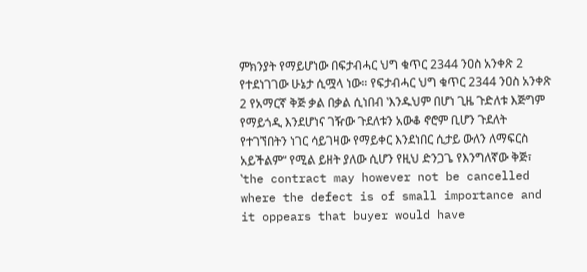ምክንያት የማይሆነው በፍታብሓር ህግ ቁጥር 2344 ንዐስ አንቀጽ 2 የተደነገገው ሁኔታ ሲሟላ ነው። የፍታብሓር ህግ ቁጥር 2344 ንዐስ አንቀጽ 2 የአማርኛ ቅጅ ቃል በቃል ሲነበብ ‛እንዱህም በሆነ ጊዜ ጉድለቱ እጅግም የማይጎዲ እንደሆነና ገዥው ጉደለቱን አውቆ ኖሮም ቢሆን ጉደለት የተገኘበትን ነገር ሳይገዛው የማይቀር እንደነበር ሲታይ ውለን ለማፍርስ አይችልም“ የሚል ይዘት ያለው ሲሆን የዚህ ድንጋጌ የእንግለኛው ቅጅ፣ ‛the contract may however not be cancelled where the defect is of small importance and it oppears that buyer would have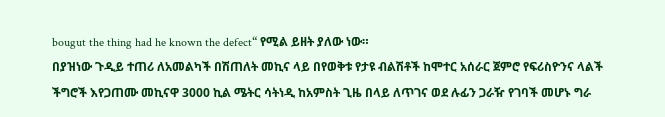bougut the thing had he known the defect“ የሚል ይዘት ያለው ነው።
በያዝነው ጉዲይ ተጠሪ ለአመልካች በሽጠለት መኪና ላይ በየወቅቱ የታዩ ብልሽቶች ከሞተር አሰራር ጀምሮ የፍሪስዮንና ላልች ችግሮች እየጋጠሙ መኪናዋ 3000 ኪል ሜትር ሳትነዲ ከአምስት ጊዜ በላይ ለጥገና ወደ ሉፊን ጋራዥ የገባች መሆኑ ግራ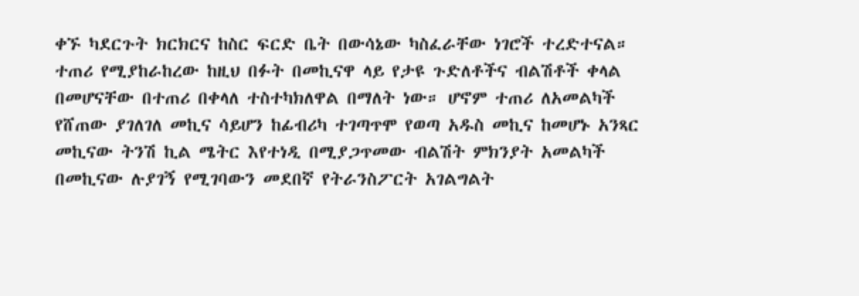ቀኙ ካደርጉት ክርክርና ከስር ፍርድ ቤት በውሳኔው ካስፈራቸው ነገሮች ተረድተናል። ተጠሪ የሚያከራከረው ከዚህ በፉት በመኪናዋ ላይ የታዩ ጉድለቶችና ብልሽቶች ቀላል በመሆናቸው በተጠሪ በቀላለ ተስተካክለዋል በማለት ነው። ሆኖም ተጠሪ ለአመልካች የሸጠው ያገለገለ መኪና ሳይሆን ከፊብሪካ ተገጣጥሞ የወጣ አዱስ መኪና ከመሆኑ አንጻር መኪናው ትንሽ ኪል ሜትር እየተነዲ በሚያጋጥመው ብልሽት ምክንያት አመልካች በመኪናው ሉያገኝ የሚገባውን መደበኛ የትራንስፖርት አገልግልት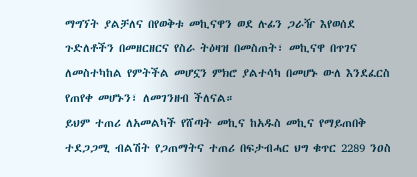ማግኘት ያልቻለና በየወቅቱ መኪናዋን ወደ ሉፊን ጋራዥ እየወሰደ ጉድለቶችን በመዘርዘርና የስራ ትዕዛዝ በመስጠት፣ መኪናዋ በጥገና ለመስተካከል የምትችል መሆኗን ምክሮ ያልተሳካ በመሆኑ ውለ እንደፈርስ የጠየቀ መሆኑን፣ ለመገንዘብ ችለናል።
ይህም ተጠሪ ለአመልካች የሸጣት መኪና ከአዱስ መኪና የማይጠበቅ ተደጋጋሚ ብልሽት የጋጠማትና ተጠሪ በፍታብሓር ህግ ቁጥር 2289 ንዐስ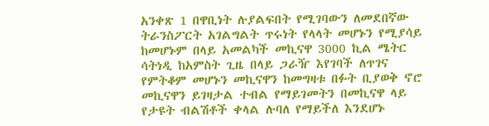አንቀጽ 1 በዋቢነት ሉያልፍበት የሚገባውን ለመደበኛው ትራንስፖርት አገልግልት ጥሩነት የላላት መሆኑን የሚያሳይ ከመሆኑም በላይ አመልካች መኪናዋ 3000 ኪል ሜትር ሳትነዲ ከአምስት ጊዜ በላይ ጋራዥ እየገባች ለጥገና የምትቆም መሆኑን መኪናዋን ከመግዛቱ በፉት ቢያወቅ ኖሮ መኪናዋን ይገዛታል ተብል የማይገመትን በመኪናዋ ላይ የታዩት ብልሽቶች ቀላል ሉባለ የማይችለ እንደሆኑ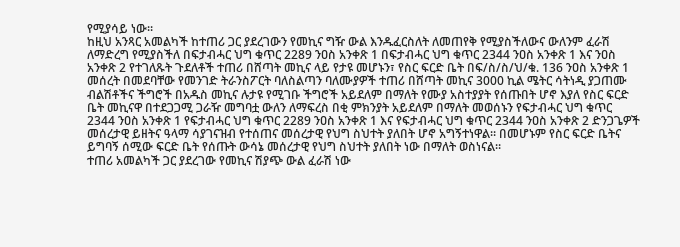የሚያሳይ ነው።
ከዚህ አንጻር አመልካች ከተጠሪ ጋር ያደረገውን የመኪና ግዥ ውል እንዱፈርስለት ለመጠየቅ የሚያስችለውና ውለንም ፈራሽ ለማድረግ የሚያስችለ በፍታብሓር ህግ ቁጥር 2289 ንዐስ አንቀጽ 1 በፍታብሓር ህግ ቁጥር 2344 ንዐስ አንቀጽ 1 እና ንዐስ አንቀጽ 2 የተገለጹት ጉደለቶች ተጠሪ በሸጣት መኪና ላይ የታዩ መሆኑን፣ የስር ፍርድ ቤት በፍ/ስ/ስ/ህ/ቁ. 136 ንዐስ አንቀጽ 1 መሰረት በመደባቸው የመንገድ ትራንስፖርት ባለስልጣን ባለሙያዎች ተጠሪ በሸጣት መኪና 3000 ኪል ሜትር ሳትነዲ ያጋጠሙ ብልሽቶችና ችግሮች በአዱስ መኪና ሉታዩ የሚገቡ ችግሮች አይደለም በማለት የሙያ አስተያያት የሰጡበት ሆኖ እያለ የስር ፍርድ ቤት መኪናዋ በተደጋጋሚ ጋራዥ መግባቷ ውለን ለማፍረስ በቂ ምክንያት አይደለም በማለት መወሰኑን የፍታብሓር ህግ ቁጥር 2344 ንዐስ አንቀጽ 1 የፍታብሓር ህግ ቁጥር 2289 ንዐስ አንቀጽ 1 እና የፍታብሓር ህግ ቁጥር 2344 ንዐስ አንቀጽ 2 ድንጋጌዎች መሰረታዊ ይዘትና ዓላማ ሳያገናዝብ የተሰጠና መሰረታዊ የህግ ስህተት ያለበት ሆኖ አግኝተነዋል። በመሆኑም የስር ፍርድ ቤትና ይግባኝ ሰሚው ፍርድ ቤት የሰጡት ውሳኔ መሰረታዊ የህግ ስህተት ያለበት ነው በማለት ወስነናል።
ተጠሪ አመልካች ጋር ያደረገው የመኪና ሽያጭ ውል ፈራሽ ነው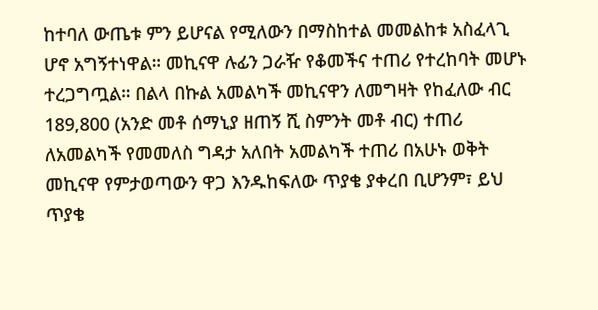ከተባለ ውጤቱ ምን ይሆናል የሚለውን በማስከተል መመልከቱ አስፈላጊ ሆኖ አግኝተነዋል። መኪናዋ ሉፊን ጋራዥ የቆመችና ተጠሪ የተረከባት መሆኑ ተረጋግጧል። በልላ በኩል አመልካች መኪናዋን ለመግዛት የከፈለው ብር 189,800 (አንድ መቶ ሰማኒያ ዘጠኝ ሺ ስምንት መቶ ብር) ተጠሪ ለአመልካች የመመለስ ግዳታ አለበት አመልካች ተጠሪ በአሁኑ ወቅት መኪናዋ የምታወጣውን ዋጋ እንዱከፍለው ጥያቄ ያቀረበ ቢሆንም፣ ይህ ጥያቄ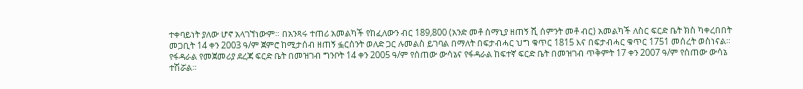ተቀባይነት ያለው ሆኖ አላገኘነውም። በአንጻሩ ተጠሪ አመልካች የከፈለውን ብር 189,800 (አንድ መቶ ሰማኒያ ዘጠኝ ሺ ሰምንት መቶ ብር) አመልካች ለስር ፍርድ ቤት ክስ ካቀረበበት መጋቢት 14 ቀን 2003 ዓ/ም ጀምሮ ከሚታሰብ ዘጠኝ ፏርሰንት ወለድ ጋር ሉመልስ ይገባል በማለት በፍታብሓር ህግ ቁጥር 1815 እና በፍታብሓር ቁጥር 1751 መሰረት ወስነናል።
የፋዳራል የመጀመሪያ ደረጃ ፍርድ ቤት በመዝገብ ግንቦት 14 ቀን 2005 ዓ/ም የሰጠው ውሳኔና የፋዳራል ከፍተኛ ፍርድ ቤት በመዝገብ ጥቅምት 17 ቀን 2007 ዓ/ም የሰጠው ውሳኔ ተሽሯል።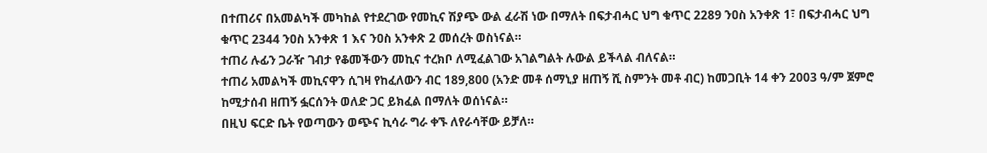በተጠሪና በአመልካች መካከል የተደረገው የመኪና ሽያጭ ውል ፈራሽ ነው በማለት በፍታብሓር ህግ ቁጥር 2289 ንዐስ አንቀጽ 1፣ በፍታብሓር ህግ ቁጥር 2344 ንዐስ አንቀጽ 1 እና ንዐስ አንቀጽ 2 መሰረት ወስነናል።
ተጠሪ ሉፊን ጋራዥ ገብታ የቆመችውን መኪና ተረክቦ ለሚፈልገው አገልግልት ሉውል ይችላል ብለናል።
ተጠሪ አመልካች መኪናዋን ሲገዛ የከፈለውን ብር 189,800 (አንድ መቶ ሰማኒያ ዘጠኝ ሺ ስምንት መቶ ብር) ከመጋቢት 14 ቀን 2003 ዓ/ም ጀምሮ ከሚታሰብ ዘጠኝ ፏርሰንት ወለድ ጋር ይክፈል በማለት ወሰነናል።
በዚህ ፍርድ ቤት የወጣውን ወጭና ኪሳራ ግራ ቀኙ ለየራሳቸው ይቻለ።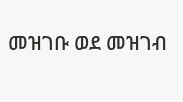መዝገቡ ወደ መዝገብ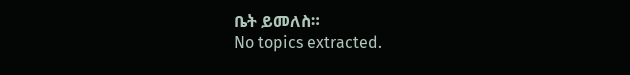ቤት ይመለስ።
No topics extracted.